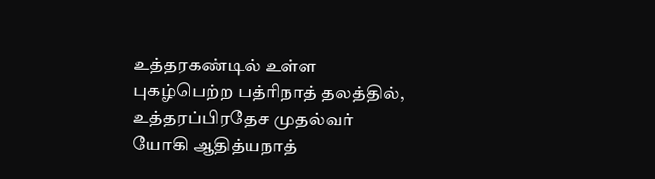உத்தரகண்டில் உள்ள புகழ்பெற்ற பத்ரிநாத் தலத்தில், உத்தரப்பிரதேச முதல்வர் யோகி ஆதித்யநாத்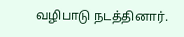வழிபாடு நடத்தினார்.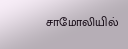சாமோலியில்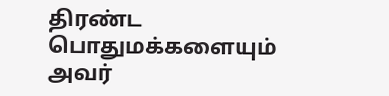திரண்ட பொதுமக்களையும் அவர்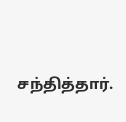சந்தித்தார்.